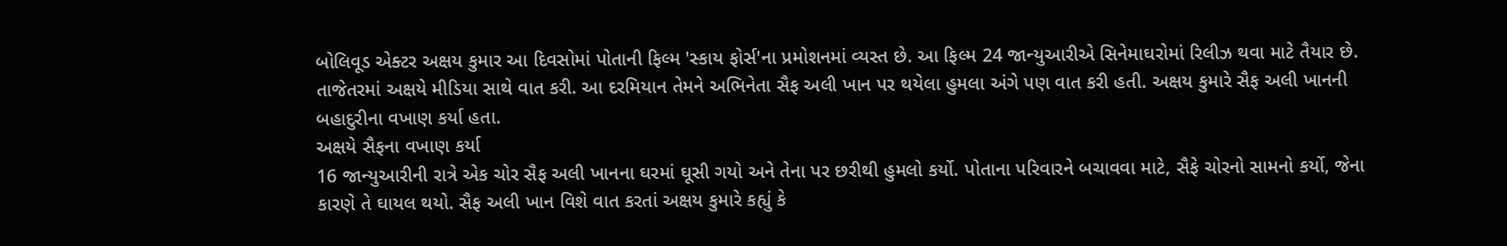બોલિવૂડ એક્ટર અક્ષય કુમાર આ દિવસોમાં પોતાની ફિલ્મ 'સ્કાય ફોર્સ'ના પ્રમોશનમાં વ્યસ્ત છે. આ ફિલ્મ 24 જાન્યુઆરીએ સિનેમાઘરોમાં રિલીઝ થવા માટે તૈયાર છે. તાજેતરમાં અક્ષયે મીડિયા સાથે વાત કરી. આ દરમિયાન તેમને અભિનેતા સૈફ અલી ખાન પર થયેલા હુમલા અંગે પણ વાત કરી હતી. અક્ષય કુમારે સૈફ અલી ખાનની બહાદુરીના વખાણ કર્યા હતા.
અક્ષયે સૈફના વખાણ કર્યા
16 જાન્યુઆરીની રાત્રે એક ચોર સૈફ અલી ખાનના ઘરમાં ઘૂસી ગયો અને તેના પર છરીથી હુમલો કર્યો. પોતાના પરિવારને બચાવવા માટે, સૈફે ચોરનો સામનો કર્યો, જેના કારણે તે ઘાયલ થયો. સૈફ અલી ખાન વિશે વાત કરતાં અક્ષય કુમારે કહ્યું કે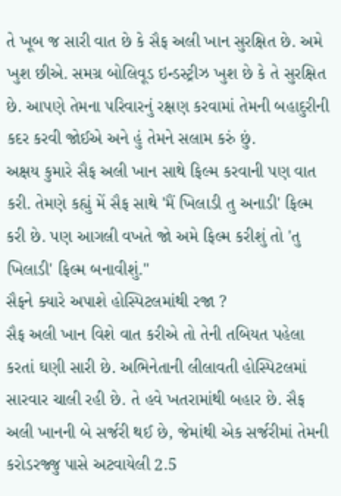તે ખૂબ જ સારી વાત છે કે સૈફ અલી ખાન સુરક્ષિત છે. અમે ખુશ છીએ. સમગ્ર બોલિવૂડ ઇન્ડસ્ટ્રીઝ ખુશ છે કે તે સુરક્ષિત છે. આપણે તેમના પરિવારનું રક્ષણ કરવામાં તેમની બહાદુરીની કદર કરવી જોઈએ અને હું તેમને સલામ કરું છું.
અક્ષય કુમારે સૈફ અલી ખાન સાથે ફિલ્મ કરવાની પણ વાત કરી. તેમણે કહ્યું મેં સૈફ સાથે 'મૈં ખિલાડી તુ અનાડી' ફિલ્મ કરી છે. પણ આગલી વખતે જો અમે ફિલ્મ કરીશું તો 'તુ ખિલાડી' ફિલ્મ બનાવીશું."
સૈફને ક્યારે અપાશે હોસ્પિટલમાંથી રજા ?
સૈફ અલી ખાન વિશે વાત કરીએ તો તેની તબિયત પહેલા કરતાં ઘણી સારી છે. અભિનેતાની લીલાવતી હોસ્પિટલમાં સારવાર ચાલી રહી છે. તે હવે ખતરામાંથી બહાર છે. સૈફ અલી ખાનની બે સર્જરી થઈ છે, જેમાંથી એક સર્જરીમાં તેમની કરોડરજ્જુ પાસે અટવાયેલી 2.5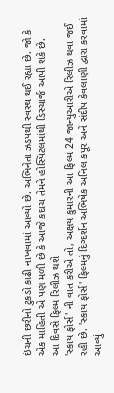ઇંચની છરીનો ટુકડો કાઢી નાખવામાં આવ્યો છે. અભિનેતા ઝડપથી સ્વસ્થ થઈ રહ્યા છે. જો કે એક માહિતી એ પણ મળી છે કે આજે કદાચ તેમને હોસ્પિટલમાંથી ડિસ્ચાર્જ આપી શકે છે.
આ દિવસે ફિલ્મ રિલીઝ થશે
'સ્કાય ફોર્સ' ની વાત કરીએ તો, અક્ષય કુમારની આ ફિલ્મ 24 જાન્યુઆરીએ રિલીઝ થવા જઈ રહી છે. 'સ્કાય ફોર્સ' ફિલ્મનું દિગ્દર્શન અભિષેક અનિલ કપૂર અને સંદીપ કેવલાણી દ્વારા કરવામાં આવ્યું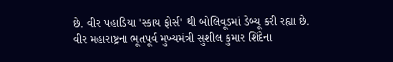છે. વીર પહાડિયા 'સ્કાય ફોર્સ' થી બોલિવૂડમાં ડેબ્યૂ કરી રહ્યા છે. વીર મહારાષ્ટ્રના ભૂતપૂર્વ મુખ્યમંત્રી સુશીલ કુમાર શિંદેના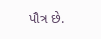પૌત્ર છે.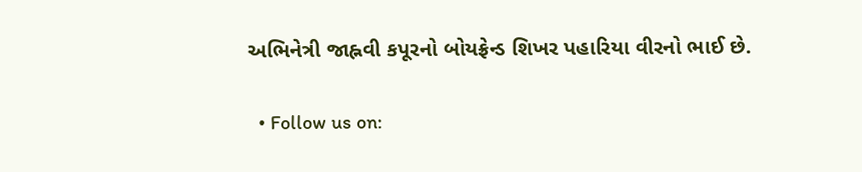અભિનેત્રી જાહ્નવી કપૂરનો બોયફ્રેન્ડ શિખર પહારિયા વીરનો ભાઈ છે.

  • Follow us on: